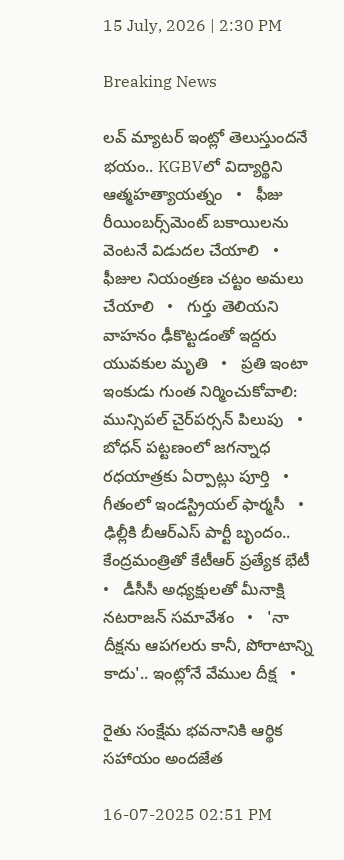15 July, 2026 | 2:30 PM

Breaking News

లవ్ మ్యాటర్ ఇంట్లో తెలుస్తుందనే భయం.. KGBVలో విద్యార్థిని ఆత్మహత్యాయత్నం   •   ఫీజు రీయింబర్స్‌మెంట్ బకాయిలను వెంటనే విడుదల చేయాలి   •   ఫీజుల నియంత్రణ చట్టం అమలు చేయాలి   •   గుర్తు తెలియని వాహనం ఢీకొట్టడంతో ఇద్దరు యువకుల మృతి   •   ప్రతి ఇంటా ఇంకుడు గుంత నిర్మించుకోవాలి: మున్సిపల్ చైర్‌పర్సన్ పిలుపు   •   బోధన్ పట్టణంలో జగన్నాధ రధయాత్రకు ఏర్పాట్లు పూర్తి   •   గీతంలో ఇండస్ట్రియల్ ఫార్మసీ   •   ఢిల్లీకి బీఆర్ఎస్ పార్టీ బృందం.. కేంద్రమంత్రితో కేటీఆర్ ప్రత్యేక భేటీ   •   డీసీసీ అధ్యక్షులతో మీనాక్షి నటరాజన్ సమావేశం   •   'నా దీక్షను ఆపగలరు కానీ, పోరాటాన్ని కాదు'.. ఇంట్లోనే వేముల దీక్ష   •

రైతు సంక్షేమ భవనానికి ఆర్థిక సహాయం అందజేత

16-07-2025 02:51 PM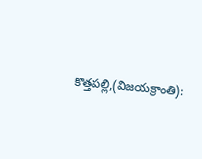కొత్తపల్లి,(విజయక్రాంతి):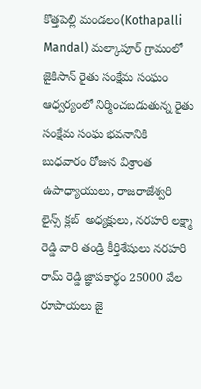కొత్తపెల్లి మండలం(Kothapalli Mandal) మల్కాపూర్ గ్రామంలో జైకిసాన్ రైతు సంక్షేమ సంఘం ఆధ్వర్యంలో నిర్మించబడుతున్న రైతు సంక్షేమ సంఘ భవనానికి బుధవారం రోజున విశ్రాంత ఉపాధ్యాయులు, రాజరాజేశ్వరి లైన్స్ క్లబ్  అధ్యక్షులు, నరహరి లక్ష్మా రెడ్డి వారి తండ్రి కీర్తిశేషులు నరహరి రామ్ రెడ్డి జ్ఞాపకార్థం 25000 వేల రూపాయలు జై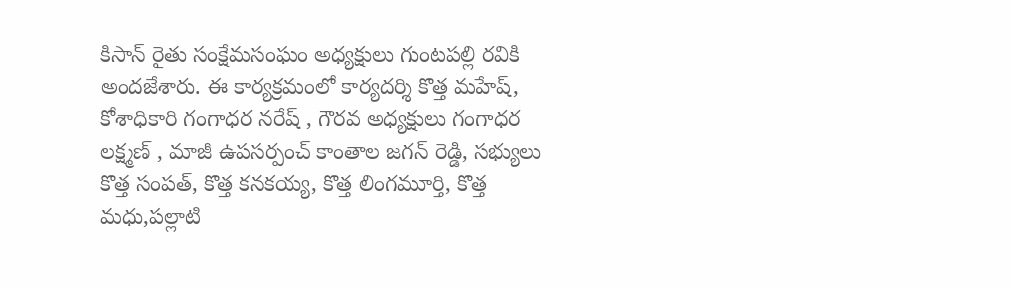కిసాన్ రైతు సంక్షేమసంఘం అధ్యక్షులు గుంటపల్లి రవికి అందజేశారు. ఈ కార్యక్రమంలో కార్యదర్శి కొత్త మహేష్, కోశాధికారి గంగాధర నరేష్ , గౌరవ అధ్యక్షులు గంగాధర లక్ష్మణ్ , మాజీ ఉపసర్పంచ్ కాంతాల జగన్ రెడ్డి, సభ్యులు కొత్త సంపత్, కొత్త కనకయ్య, కొత్త లింగమూర్తి, కొత్త మధు,పల్లాటి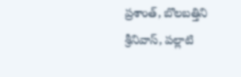ప్రశాంత్, బొలబత్తిని శ్రీనివాస్, పల్లాటి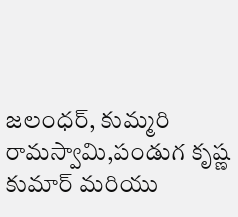జలంధర్, కుమ్మరి రామస్వామి,పండుగ కృష్ణ కుమార్ మరియు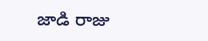జాడి రాజు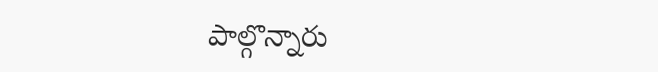పాల్గొన్నారు